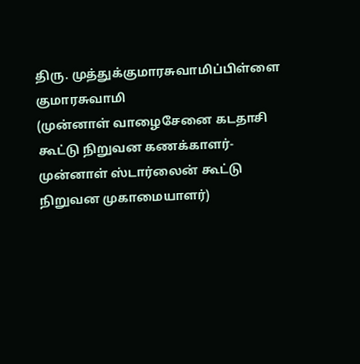திரு. முத்துக்குமாரசுவாமிப்பிள்ளை குமாரசுவாமி
(முன்னாள் வாழைசேனை கடதாசி கூட்டு நிறுவன கணக்காளர்- முன்னாள் ஸ்டார்லைன் கூட்டு நிறுவன முகாமையாளர்)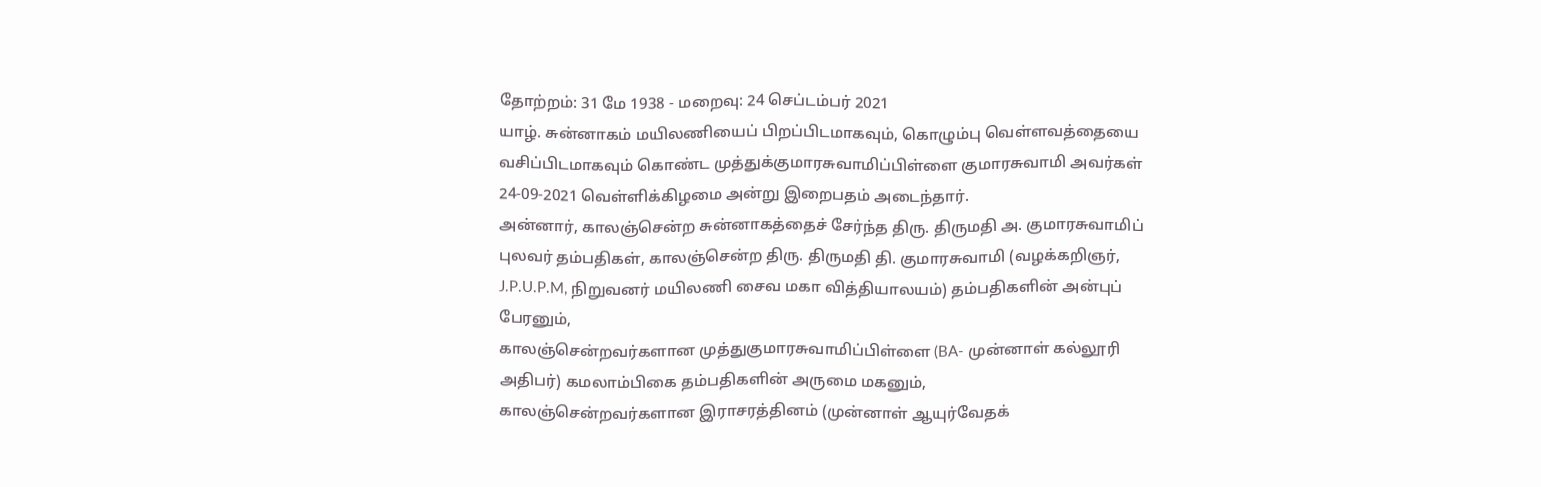தோற்றம்: 31 மே 1938 - மறைவு: 24 செப்டம்பர் 2021
யாழ். சுன்னாகம் மயிலணியைப் பிறப்பிடமாகவும், கொழும்பு வெள்ளவத்தையை வசிப்பிடமாகவும் கொண்ட முத்துக்குமாரசுவாமிப்பிள்ளை குமாரசுவாமி அவர்கள் 24-09-2021 வெள்ளிக்கிழமை அன்று இறைபதம் அடைந்தார்.
அன்னார், காலஞ்சென்ற சுன்னாகத்தைச் சேர்ந்த திரு. திருமதி அ. குமாரசுவாமிப் புலவர் தம்பதிகள், காலஞ்சென்ற திரு. திருமதி தி. குமாரசுவாமி (வழக்கறிஞர், J.P.U.P.M, நிறுவனர் மயிலணி சைவ மகா வித்தியாலயம்) தம்பதிகளின் அன்புப் பேரனும்,
காலஞ்சென்றவர்களான முத்துகுமாரசுவாமிப்பிள்ளை (BA- முன்னாள் கல்லூரி அதிபர்) கமலாம்பிகை தம்பதிகளின் அருமை மகனும்,
காலஞ்சென்றவர்களான இராசரத்தினம் (முன்னாள் ஆயுர்வேதக்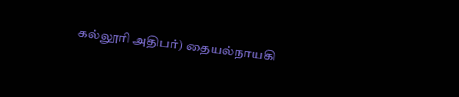கல்லூரி அதிபர்) தையல்நாயகி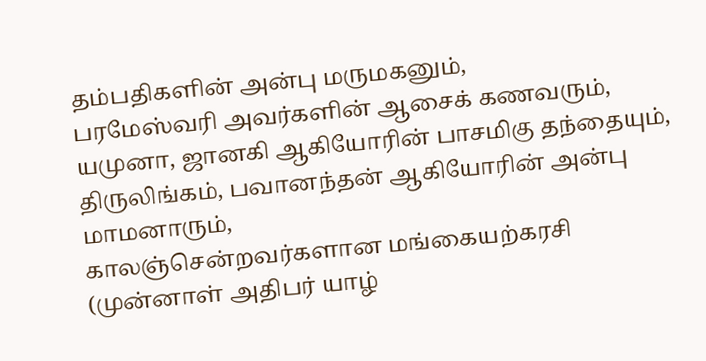தம்பதிகளின் அன்பு மருமகனும்,
பரமேஸ்வரி அவர்களின் ஆசைக் கணவரும்,
யமுனா, ஜானகி ஆகியோரின் பாசமிகு தந்தையும்,
திருலிங்கம், பவானந்தன் ஆகியோரின் அன்பு மாமனாரும்,
காலஞ்சென்றவர்களான மங்கையற்கரசி (முன்னாள் அதிபர் யாழ்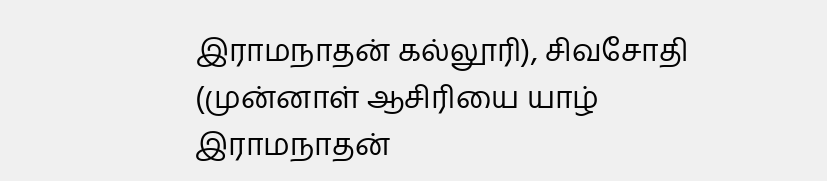இராமநாதன் கல்லூரி), சிவசோதி (முன்னாள் ஆசிரியை யாழ் இராமநாதன்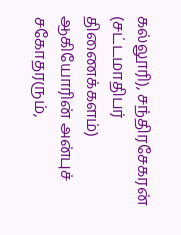கல்லூரி), சந்திரசேகரன் (சட்டமாதிபர் திணைக்களம்) ஆகியோரின் அன்புச் சகோதரரும்,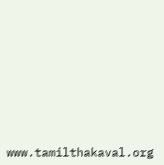www.tamilthakaval.org